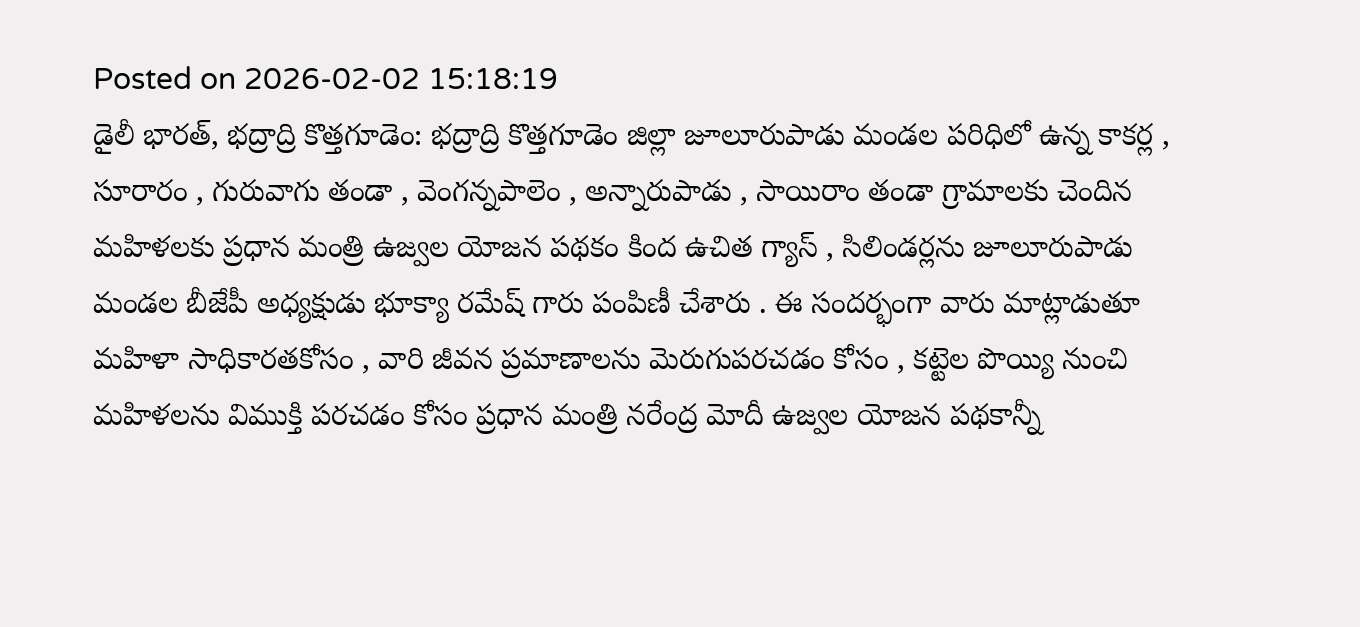Posted on 2026-02-02 15:18:19
డైలీ భారత్, భద్రాద్రి కొత్తగూడెం: భద్రాద్రి కొత్తగూడెం జిల్లా జూలూరుపాడు మండల పరిధిలో ఉన్న కాకర్ల , సూరారం , గురువాగు తండా , వెంగన్నపాలెం , అన్నారుపాడు , సాయిరాం తండా గ్రామాలకు చెందిన మహిళలకు ప్రధాన మంత్రి ఉజ్వల యోజన పథకం కింద ఉచిత గ్యాస్ , సిలిండర్లను జూలూరుపాడు మండల బీజేపీ అధ్యక్షుడు భూక్యా రమేష్ గారు పంపిణీ చేశారు . ఈ సందర్భంగా వారు మాట్లాడుతూ మహిళా సాధికారతకోసం , వారి జీవన ప్రమాణాలను మెరుగుపరచడం కోసం , కట్టెల పొయ్యి నుంచి మహిళలను విముక్తి పరచడం కోసం ప్రధాన మంత్రి నరేంద్ర మోదీ ఉజ్వల యోజన పథకాన్నీ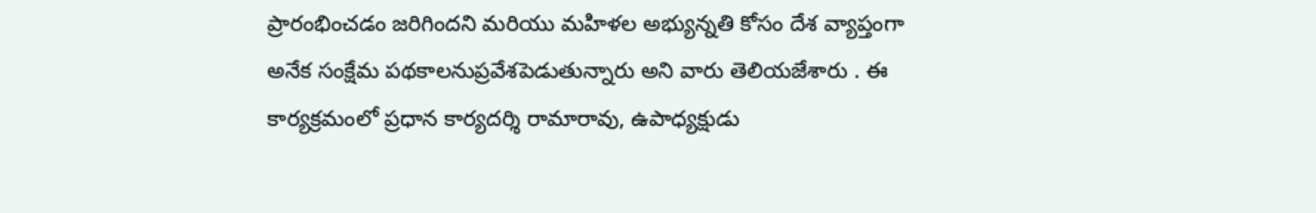ప్రారంభించడం జరిగిందని మరియు మహిళల అభ్యున్నతి కోసం దేశ వ్యాప్తంగా అనేక సంక్షేమ పథకాలనుప్రవేశపెడుతున్నారు అని వారు తెలియజేశారు . ఈ కార్యక్రమంలో ప్రధాన కార్యదర్శి రామారావు, ఉపాధ్యక్షుడు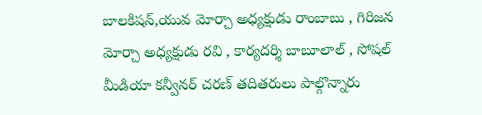బాలకిషన్,యువ మోర్చా అధ్యక్షుడు రాంబాబు , గిరిజన మోర్చా అధ్యక్షుడు రవి , కార్యదర్శి బాబూలాల్ , సోషల్ మీడియా కన్వీనర్ చరణ్ తదితరులు పాల్గొన్నారు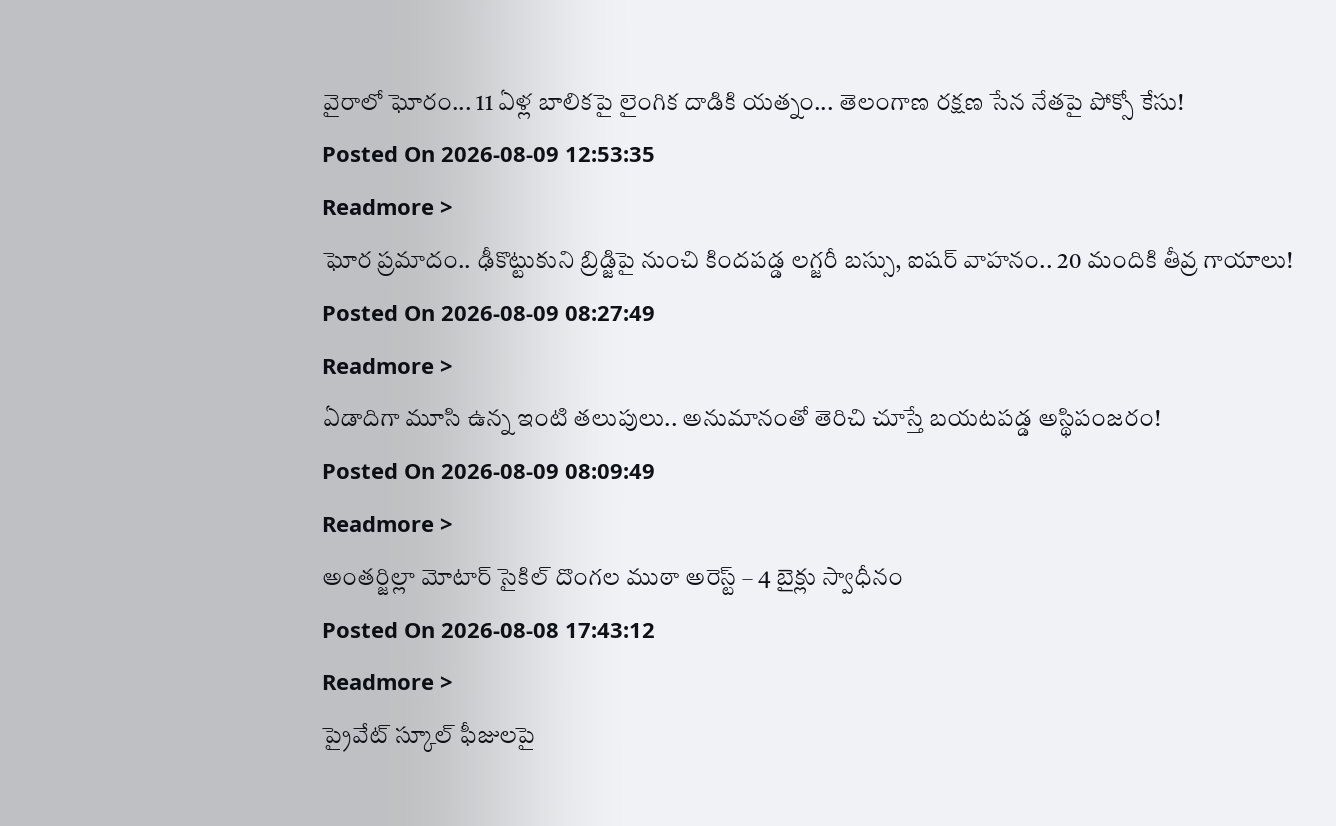వైరాలో ఘోరం... 11 ఏళ్ల బాలికపై లైంగిక దాడికి యత్నం... తెలంగాణ రక్షణ సేన నేతపై పోక్సో కేసు!
Posted On 2026-08-09 12:53:35
Readmore >
ఘోర ప్రమాదం.. ఢీకొట్టుకుని బ్రిడ్జిపై నుంచి కిందపడ్డ లగ్జరీ బస్సు, ఐషర్ వాహనం.. 20 మందికి తీవ్ర గాయాలు!
Posted On 2026-08-09 08:27:49
Readmore >
ఏడాదిగా మూసి ఉన్న ఇంటి తలుపులు.. అనుమానంతో తెరిచి చూస్తే బయటపడ్డ అస్థిపంజరం!
Posted On 2026-08-09 08:09:49
Readmore >
అంతర్జిల్లా మోటార్ సైకిల్ దొంగల ముఠా అరెస్ట్ – 4 బైక్లు స్వాధీనం
Posted On 2026-08-08 17:43:12
Readmore >
ప్రైవేట్ స్కూల్ ఫీజులపై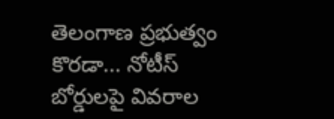తెలంగాణ ప్రభుత్వం కొరడా... నోటీస్ బోర్డులపై వివరాల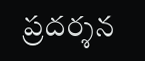ప్రదర్శన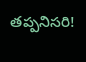తప్పనిసరి!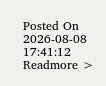Posted On 2026-08-08 17:41:12
Readmore >